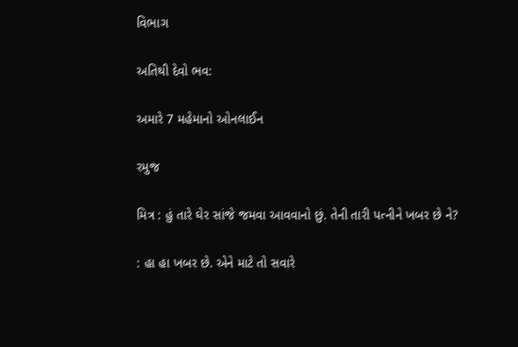વિભાગ

અતિથી દેવો ભવ:

અમારે 7 મહેમાનો ઓનલાઈન

રમુજ

મિત્ર : હું તારે ઘેર સાંજે જમવા આવવાનો છું. તેની તારી પત્નીને ખબર છે ને?

: હા હા ખબર છે. એને માટે તો સવારે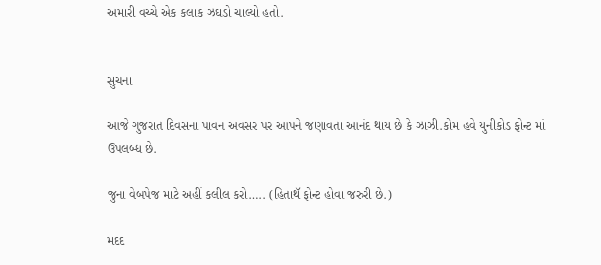અમારી વચ્ચે એક કલાક ઝઘડો ચાલ્યો હતો.


સુચના

આજે ગુજરાત દિવસના પાવન અવસર પર આપને જણાવતા આનંદ થાય છે કે ઝાઝી.કોમ હવે યુનીકોડ ફોન્ટ માં ઉપલબ્ધ છે.

જુના વેબપેજ માટે અહીં કલીલ કરો….. (હિતાથૅ ફોન્ટ હોવા જરુરી છે.)

મદદ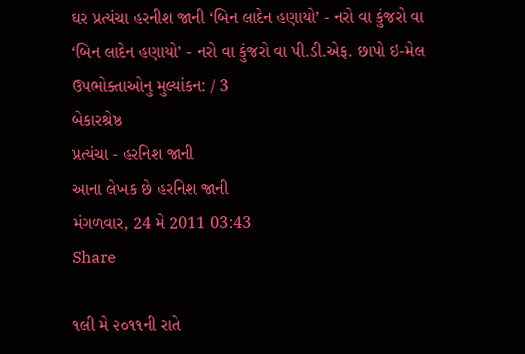ઘર પ્રત્યંચા હરનીશ જાની ‘બિન લાદેન હણાયો’ - નરો વા કુંજરો વા
‘બિન લાદેન હણાયો’ - નરો વા કુંજરો વા પી.ડી.એફ. છાપો ઇ-મેલ
ઉપભોક્તાઓનુ મુલ્યાંકન: / 3
બેકારશ્રેષ્ઠ
પ્રત્યંચા - હરનિશ જાની
આના લેખક છે હરનિશ જાની
મંગળવાર, 24 મે 2011 03:43
Share

૧લી મે ૨૦૧૧ની રાતે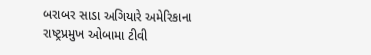બરાબર સાડા અગિયારે અમેરિકાના રાષ્ટ્રપ્રમુખ ઓબામા ટીવી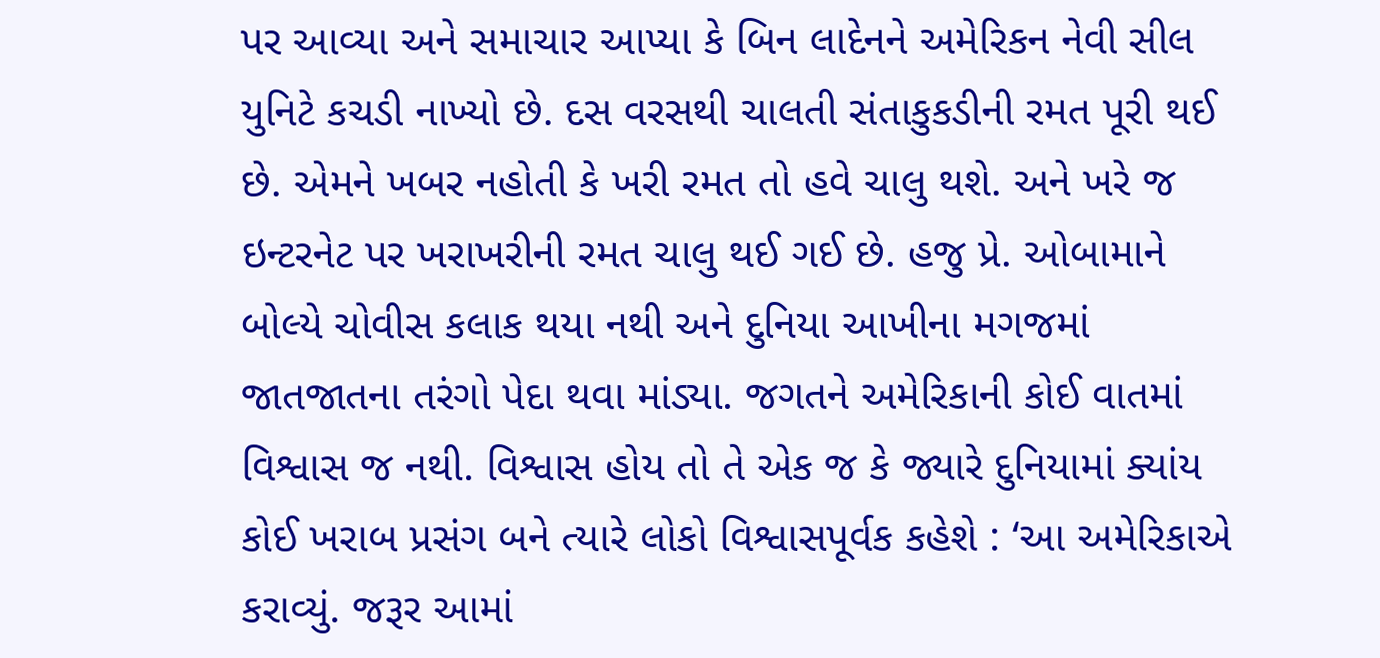પર આવ્યા અને સમાચાર આપ્યા કે બિન લાદેનને અમેરિકન નેવી સીલ યુનિટે કચડી નાખ્યો છે. દસ વરસથી ચાલતી સંતાકુકડીની રમત પૂરી થઈ છે. એમને ખબર નહોતી કે ખરી રમત તો હવે ચાલુ થશે. અને ખરે જ ઇન્ટરનેટ પર ખરાખરીની રમત ચાલુ થઈ ગઈ છે. હજુ પ્રે. ઓબામાને બોલ્યે ચોવીસ કલાક થયા નથી અને દુનિયા આખીના મગજમાં જાતજાતના તરંગો પેદા થવા માંડ્યા. જગતને અમેરિકાની કોઈ વાતમાં વિશ્વાસ જ નથી. વિશ્વાસ હોય તો તે એક જ કે જ્યારે દુનિયામાં ક્યાંય કોઈ ખરાબ પ્રસંગ બને ત્યારે લોકો વિશ્વાસપૂર્વક કહેશે : ‘આ અમેરિકાએ કરાવ્યું. જરૂર આમાં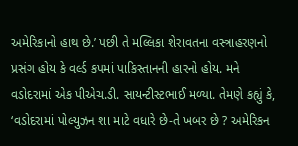અમેરિકાનો હાથ છે.’ પછી તે મલ્લિકા શેરાવતના વસ્ત્રાહરણનો પ્રસંગ હોય કે વર્લ્ડ કપમાં પાકિસ્તાનની હારનો હોય. મને વડોદરામાં એક પીએચ.ડી. સાયન્ટીસ્ટભાઈ મળ્યા. તેમણે કહ્યું કે, ‘વડોદરામાં પોલ્યુઝન શા માટે વધારે છે-તે ખબર છે ? અમેરિકન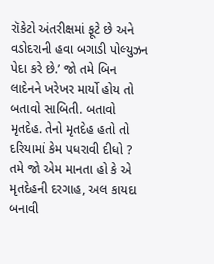રૉકેટો અંતરીક્ષમાં ફૂટે છે અને વડોદરાની હવા બગાડી પોલ્યુઝન પેદા કરે છે.’ જો તમે બિન લાદેનને ખરેખર માર્યો હોય તો બતાવો સાબિતી. બતાવો મૃતદેહ. તેનો મૃતદેહ હતો તો દરિયામાં કેમ પધરાવી દીધો ? તમે જો એમ માનતા હો કે એ મૃતદેહની દરગાહ, અલ કાયદા બનાવી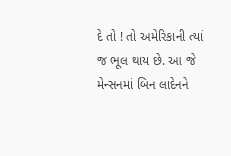દે તો ! તો અમેરિકાની ત્યાં જ ભૂલ થાય છે. આ જે મેન્સનમાં બિન લાદેનને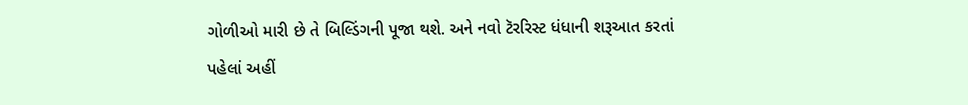ગોળીઓ મારી છે તે બિલ્ડિંગની પૂજા થશે. અને નવો ટૅરરિસ્ટ ધંધાની શરૂઆત કરતાં પહેલાં અહીં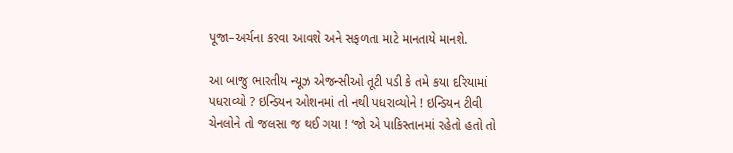પૂજા–અર્ચના કરવા આવશે અને સફળતા માટે માનતાયે માનશે.

આ બાજુ ભારતીય ન્યૂઝ એજન્સીઓ તૂટી પડી કે તમે કયા દરિયામાં પધરાવ્યો ? ઇન્ડિયન ઓશનમાં તો નથી પધરાવ્યોને ! ઇન્ડિયન ટીવી ચેનલોને તો જલસા જ થઈ ગયા ! ‘જો એ પાકિસ્તાનમાં રહેતો હતો તો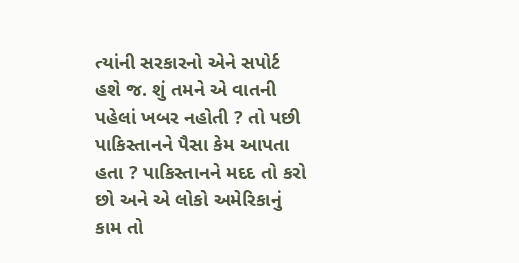ત્યાંની સરકારનો એને સપોર્ટ હશે જ. શું તમને એ વાતની પહેલાં ખબર નહોતી ? તો પછી પાકિસ્તાનને પૈસા કેમ આપતા હતા ? પાકિસ્તાનને મદદ તો કરો છો અને એ લોકો અમેરિકાનું કામ તો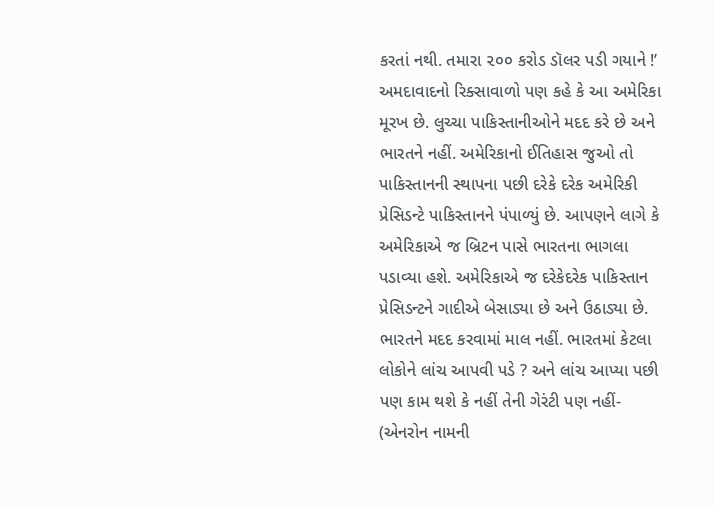કરતાં નથી. તમારા ૨૦૦ કરોડ ડૉલર પડી ગયાને !’ અમદાવાદનો રિક્સાવાળો પણ કહે કે આ અમેરિકા મૂરખ છે. લુચ્ચા પાકિસ્તાનીઓને મદદ કરે છે અને ભારતને નહીં. અમેરિકાનો ઈતિહાસ જુઓ તો પાકિસ્તાનની સ્થાપના પછી દરેકે દરેક અમેરિકી પ્રેસિડન્ટે પાકિસ્તાનને પંપાળ્યું છે. આપણને લાગે કે અમેરિકાએ જ બ્રિટન પાસે ભારતના ભાગલા પડાવ્યા હશે. અમેરિકાએ જ દરેકેદરેક પાકિસ્તાન પ્રેસિડન્ટને ગાદીએ બેસાડ્યા છે અને ઉઠાડ્યા છે. ભારતને મદદ કરવામાં માલ નહીં. ભારતમાં કેટલા લોકોને લાંચ આપવી પડે ? અને લાંચ આપ્યા પછી પણ કામ થશે કે નહીં તેની ગેરંટી પણ નહીં- (એનરોન નામની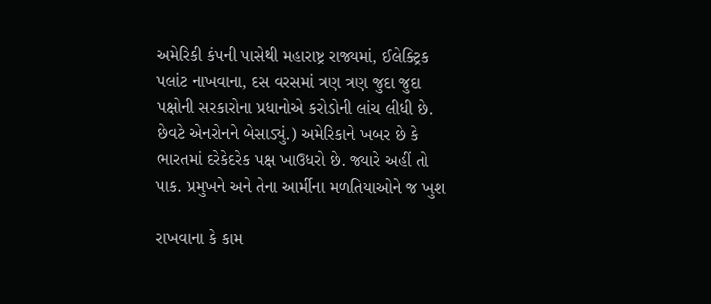અમેરિકી કંપની પાસેથી મહારાષ્ટ્ર રાજ્યમાં, ઈલેક્ટ્રિક પલાંટ નાખવાના, દસ વરસમાં ત્રણ ત્રણ જુદા જુદા પક્ષોની સરકારોના પ્રધાનોએ કરોડોની લાંચ લીધી છે. છેવટે એનરોનને બેસાડ્યું.) અમેરિકાને ખબર છે કે ભારતમાં દરેકેદરેક પક્ષ ખાઉધરો છે. જ્યારે અહીં તો પાક. પ્રમુખને અને તેના આર્મીના મળતિયાઓને જ ખુશ

રાખવાના કે કામ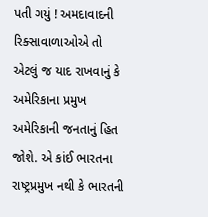પતી ગયું ! અમદાવાદની રિક્સાવાળાઓએ તો એટલું જ યાદ રાખવાનું કે અમેરિકાના પ્રમુખ અમેરિકાની જનતાનું હિત જોશે. એ કાંઈ ભારતના રાષ્ટ્રપ્રમુખ નથી કે ભારતની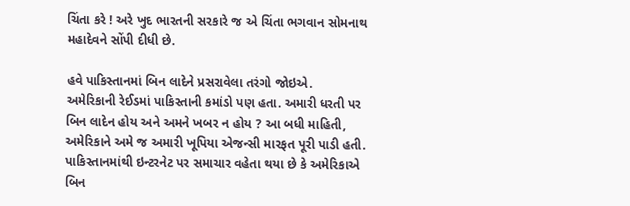ચિંતા કરે ! અરે ખુદ ભારતની સરકારે જ એ ચિંતા ભગવાન સોમનાથ મહાદેવને સોંપી દીધી છે.

હવે પાકિસ્તાનમાં બિન લાદેને પ્રસરાવેલા તરંગો જોઇએ.
અમેરિકાની રેઈડમાં પાકિસ્તાની કમાંડો પણ હતા. અમારી ધરતી પર બિન લાદેન હોય અને અમને ખબર ન હોય ? આ બધી માહિતી, અમેરિકાને અમે જ અમારી ખૂપિયા એજન્સી મારફત પૂરી પાડી હતી. પાકિસ્તાનમાંથી ઇન્ટરનેટ પર સમાચાર વહેતા થયા છે કે અમેરિકાએ બિન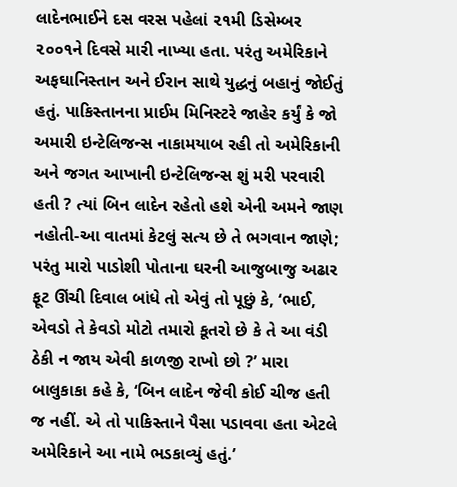લાદેનભાઈને દસ વરસ પહેલાં ૨૧મી ડિસેમ્બર ૨૦૦૧ને દિવસે મારી નાખ્યા હતા. પરંતુ અમેરિકાને અફઘાનિસ્તાન અને ઈરાન સાથે યુદ્ધનું બહાનું જોઈતું હતું. પાકિસ્તાનના પ્રાઈમ મિનિસ્ટરે જાહેર કર્યું કે જો અમારી ઇન્ટેલિજન્સ નાકામયાબ રહી તો અમેરિકાની અને જગત આખાની ઇન્ટેલિજન્સ શું મરી પરવારી હતી ? ત્યાં બિન લાદેન રહેતો હશે એની અમને જાણ નહોતી-આ વાતમાં કેટલું સત્ય છે તે ભગવાન જાણે; પરંતુ મારો પાડોશી પોતાના ઘરની આજુબાજુ અઢાર ફૂટ ઊંચી દિવાલ બાંધે તો એવું તો પૂછું કે, ‘ભાઈ, એવડો તે કેવડો મોટો તમારો કૂતરો છે કે તે આ વંડી ઠેકી ન જાય એવી કાળજી રાખો છો ?’ મારા બાલુકાકા કહે કે, ‘બિન લાદેન જેવી કોઈ ચીજ હતી જ નહીં. એ તો પાકિસ્તાને પૈસા પડાવવા હતા એટલે અમેરિકાને આ નામે ભડકાવ્યું હતું.’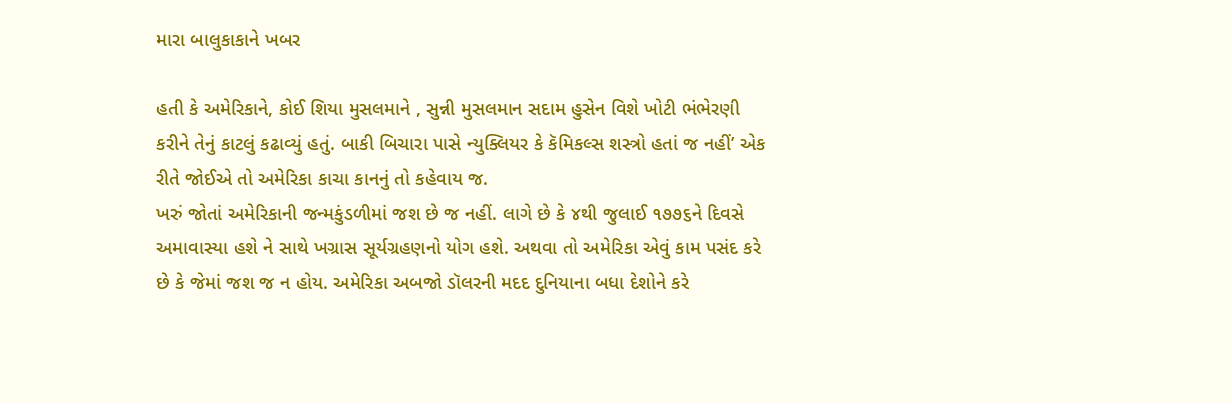મારા બાલુકાકાને ખબર

હતી કે અમેરિકાને, કોઈ શિયા મુસલમાને , સુન્ની મુસલમાન સદામ હુસેન વિશે ખોટી ભંભેરણી કરીને તેનું કાટલું કઢાવ્યું હતું. બાકી બિચારા પાસે ન્યુક્લિયર કે કૅમિકલ્સ શસ્ત્રો હતાં જ નહીં’ એક રીતે જોઈએ તો અમેરિકા કાચા કાનનું તો કહેવાય જ.
ખરું જોતાં અમેરિકાની જન્મકુંડળીમાં જશ છે જ નહીં. લાગે છે કે ૪થી જુલાઈ ૧૭૭૬ને દિવસે અમાવાસ્યા હશે ને સાથે ખગ્રાસ સૂર્યગ્રહણનો યોગ હશે. અથવા તો અમેરિકા એવું કામ પસંદ કરે છે કે જેમાં જશ જ ન હોય. અમેરિકા અબજો ડૉલરની મદદ દુનિયાના બધા દેશોને કરે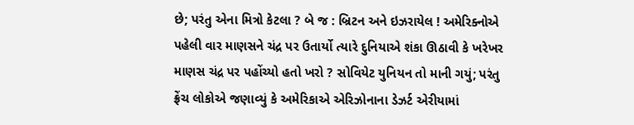છે; પરંતુ એના મિત્રો કેટલા ? બે જ : બ્રિટન અને ઇઝરાયેલ ! અમેરિક્નોએ પહેલી વાર માણસને ચંદ્ર પર ઉતાર્યો ત્યારે દુનિયાએ શંકા ઊઠાવી કે ખરેખર માણસ ચંદ્ર પર પહોંચ્યો હતો ખરો ? સોવિયેટ યુનિયન તો માની ગયું; પરંતુ ફ્રેંચ લોકોએ જણાવ્યું કે અમેરિકાએ એરિઝોનાના ડેઝર્ટ એરીયામાં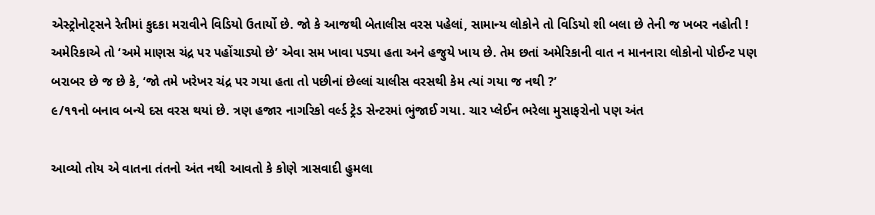એસ્ટ્રોનોટ્સને રેતીમાં કુદકા મરાવીને વિડિયો ઉતાર્યો છે. જો કે આજથી બેતાલીસ વરસ પહેલાં, સામાન્ય લોકોને તો વિડિયો શી બલા છે તેની જ ખબર નહોતી ! અમેરિકાએ તો ‘અમે માણસ ચંદ્ર પર પહોંચાડ્યો છે’ એવા સમ ખાવા પડ્યા હતા અને હજુયે ખાય છે. તેમ છતાં અમેરિકાની વાત ન માનનારા લોકોનો પોઈન્ટ પણ બરાબર છે જ છે કે, ‘જો તમે ખરેખર ચંદ્ર પર ગયા હતા તો પછીનાં છેલ્લાં ચાલીસ વરસથી કેમ ત્યાં ગયા જ નથી ?’
૯/૧૧નો બનાવ બન્યે દસ વરસ થયાં છે. ત્રણ હજાર નાગરિકો વર્લ્ડ ટ્રેડ સેન્ટરમાં ભુંજાઈ ગયા. ચાર પ્લેઈન ભરેલા મુસાફરોનો પણ અંત

આવ્યો તોય એ વાતના તંતનો અંત નથી આવતો કે કોણે ત્રાસવાદી હુમલા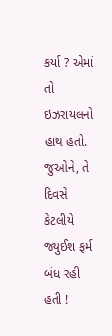કર્યા ? એમાં તો ઇઝરાયલનો હાથ હતો. જુઓને, તે દિવસે કેટલીયે જ્યુઈશ ફર્મ બંધ રહી હતી !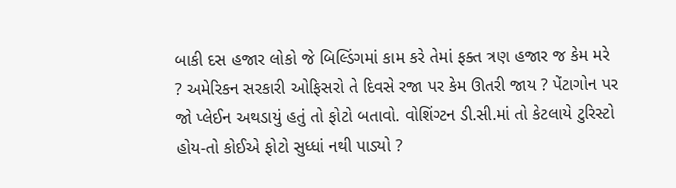બાકી દસ હજાર લોકો જે બિલ્ડિંગમાં કામ કરે તેમાં ફક્ત ત્રણ હજાર જ કેમ મરે ? અમેરિકન સરકારી ઓફિસરો તે દિવસે રજા પર કેમ ઊતરી જાય ? પેંટાગોન પર જો પ્લેઈન અથડાયું હતું તો ફોટો બતાવો. વોશિંગ્ટન ડી.સી.માં તો કેટલાયે ટુરિસ્ટો હોય-તો કોઈએ ફોટો સુધ્ધાં નથી પાડ્યો ?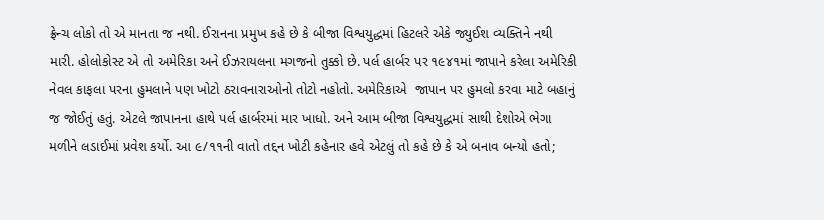ફ્રેન્ચ લોકો તો એ માનતા જ નથી. ઈરાનના પ્રમુખ કહે છે કે બીજા વિશ્વયુદ્ધમાં હિટલરે એકે જ્યુઈશ વ્યક્તિને નથી મારી. હોલોકોસ્ટ એ તો અમેરિકા અને ઈઝરાયલના મગજનો તુક્કો છે. પર્લ હાર્બર પર ૧૯૪૧માં જાપાને કરેલા અમેરિકી નેવલ કાફલા પરના હુમલાને પણ ખોટો ઠરાવનારાઓનો તોટો નહોતો. અમેરિકાએ  જાપાન પર હુમલો કરવા માટે બહાનું જ જોઈતું હતું. એટલે જાપાનના હાથે પર્લ હાર્બરમાં માર ખાધો. અને આમ બીજા વિશ્વયુદ્ધમાં સાથી દેશોએ ભેગા મળીને લડાઈમાં પ્રવેશ કર્યો. આ ૯/૧૧ની વાતો તદ્દન ખોટી કહેનાર હવે એટલું તો કહે છે કે એ બનાવ બન્યો હતો;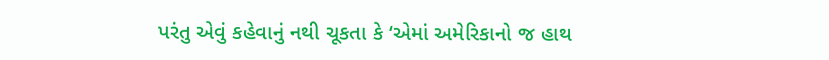પરંતુ એવું કહેવાનું નથી ચૂકતા કે ‘એમાં અમેરિકાનો જ હાથ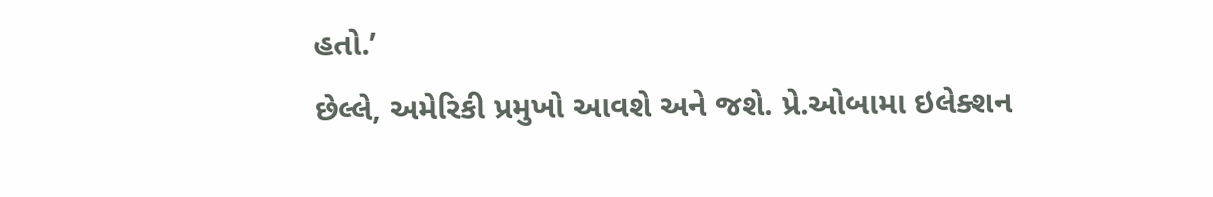હતો.’
છેલ્લે, અમેરિકી પ્રમુખો આવશે અને જશે. પ્રે.ઓબામા ઇલેક્શન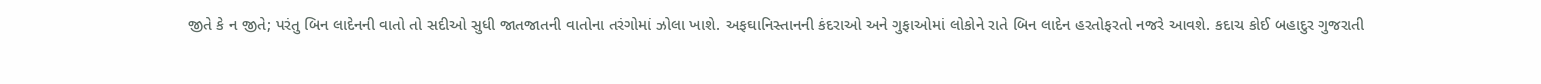જીતે કે ન જીતે; પરંતુ બિન લાદેનની વાતો તો સદીઓ સુધી જાતજાતની વાતોના તરંગોમાં ઝોલા ખાશે. અફઘાનિસ્તાનની કંદરાઓ અને ગુફાઓમાં લોકોને રાતે બિન લાદેન હરતોફરતો નજરે આવશે. કદાચ કોઈ બહાદુર ગુજરાતી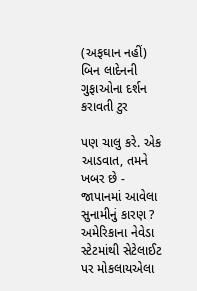(અફઘાન નહીં) બિન લાદેનની ગુફાઓના દર્શન કરાવતી ટુર

પણ ચાલુ કરે. એક આડવાત, તમને ખબર છે - જાપાનમાં આવેલા સુનામીનું કારણ ? અમેરિકાના નેવેડા સ્ટેટમાંથી સેટેલાઈટ પર મોકલાયએલા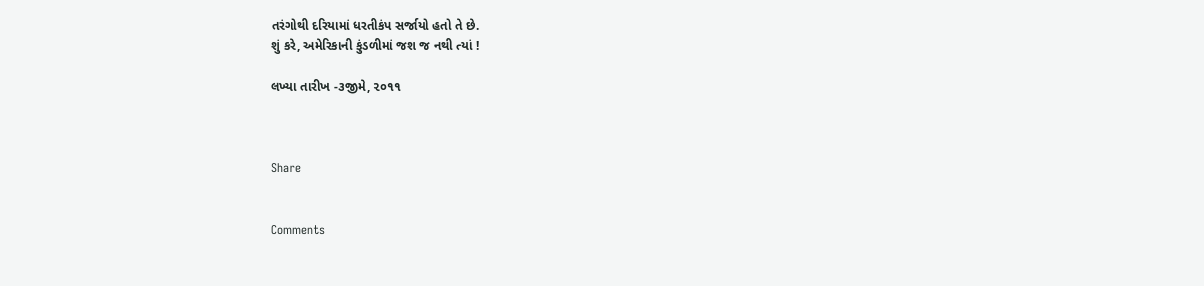તરંગોથી દરિયામાં ધરતીકંપ સર્જાયો હતો તે છે.
શું કરે, અમેરિકાની કુંડળીમાં જશ જ નથી ત્યાં !

લખ્યા તારીખ -૩જીમે, ૨૦૧૧



Share


Comments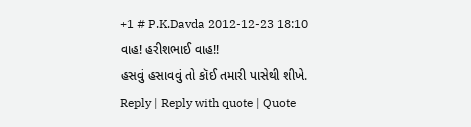+1 # P.K.Davda 2012-12-23 18:10
વાહ! હરીશભાઈ વાહ!!
હસવું હસાવવું તો કૉઈ તમારી પાસેથી શીખે.
Reply | Reply with quote | Quote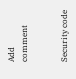Add comment


Security code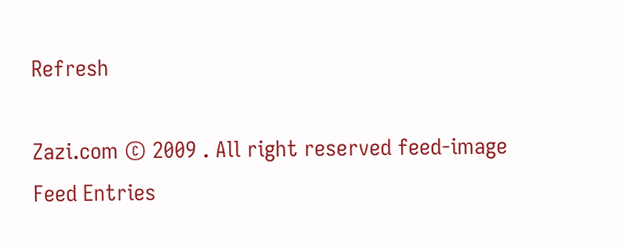Refresh

Zazi.com © 2009 . All right reserved feed-image Feed Entries